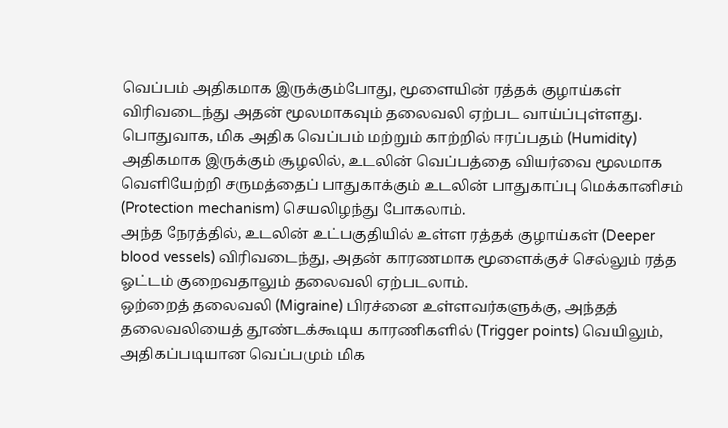வெப்பம் அதிகமாக இருக்கும்போது, மூளையின் ரத்தக் குழாய்கள் விரிவடைந்து அதன் மூலமாகவும் தலைவலி ஏற்பட வாய்ப்புள்ளது. பொதுவாக, மிக அதிக வெப்பம் மற்றும் காற்றில் ஈரப்பதம் (Humidity) அதிகமாக இருக்கும் சூழலில், உடலின் வெப்பத்தை வியர்வை மூலமாக வெளியேற்றி சருமத்தைப் பாதுகாக்கும் உடலின் பாதுகாப்பு மெக்கானிசம் (Protection mechanism) செயலிழந்து போகலாம்.
அந்த நேரத்தில், உடலின் உட்பகுதியில் உள்ள ரத்தக் குழாய்கள் (Deeper blood vessels) விரிவடைந்து, அதன் காரணமாக மூளைக்குச் செல்லும் ரத்த ஓட்டம் குறைவதாலும் தலைவலி ஏற்படலாம்.
ஒற்றைத் தலைவலி (Migraine) பிரச்னை உள்ளவர்களுக்கு, அந்தத் தலைவலியைத் தூண்டக்கூடிய காரணிகளில் (Trigger points) வெயிலும், அதிகப்படியான வெப்பமும் மிக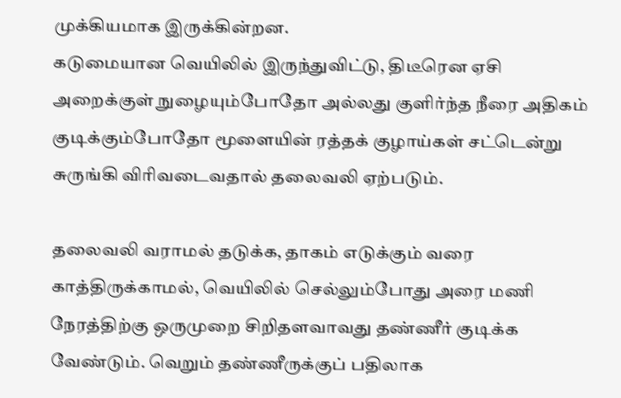முக்கியமாக இருக்கின்றன.
கடுமையான வெயிலில் இருந்துவிட்டு, திடீரென ஏசி அறைக்குள் நுழையும்போதோ அல்லது குளிர்ந்த நீரை அதிகம் குடிக்கும்போதோ மூளையின் ரத்தக் குழாய்கள் சட்டென்று சுருங்கி விரிவடைவதால் தலைவலி ஏற்படும்.

தலைவலி வராமல் தடுக்க, தாகம் எடுக்கும் வரை காத்திருக்காமல், வெயிலில் செல்லும்போது அரை மணி நேரத்திற்கு ஒருமுறை சிறிதளவாவது தண்ணீர் குடிக்க வேண்டும். வெறும் தண்ணீருக்குப் பதிலாக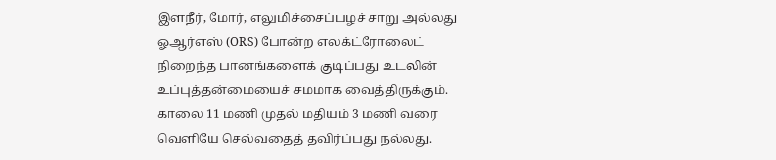இளநீர், மோர், எலுமிச்சைப்பழச் சாறு அல்லது ஓஆர்எஸ் (ORS) போன்ற எலக்ட்ரோலைட் நிறைந்த பானங்களைக் குடிப்பது உடலின் உப்புத்தன்மையைச் சமமாக வைத்திருக்கும்.
காலை 11 மணி முதல் மதியம் 3 மணி வரை வெளியே செல்வதைத் தவிர்ப்பது நல்லது.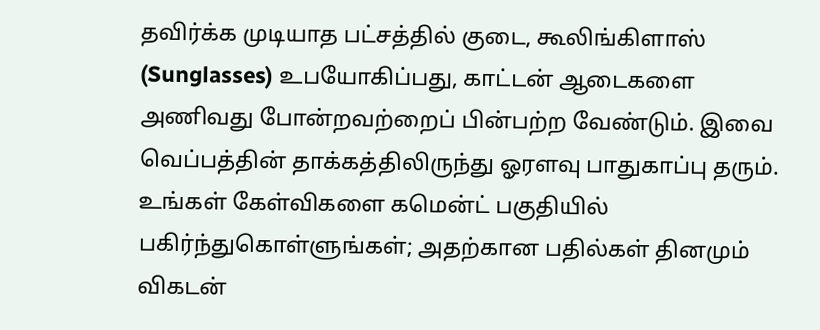தவிர்க்க முடியாத பட்சத்தில் குடை, கூலிங்கிளாஸ் (Sunglasses) உபயோகிப்பது, காட்டன் ஆடைகளை அணிவது போன்றவற்றைப் பின்பற்ற வேண்டும். இவை வெப்பத்தின் தாக்கத்திலிருந்து ஓரளவு பாதுகாப்பு தரும்.
உங்கள் கேள்விகளை கமென்ட் பகுதியில் பகிர்ந்துகொள்ளுங்கள்; அதற்கான பதில்கள் தினமும் விகடன்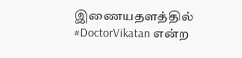இணையதளத்தில் #DoctorVikatan என்ற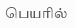பெயரில்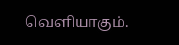வெளியாகும்.